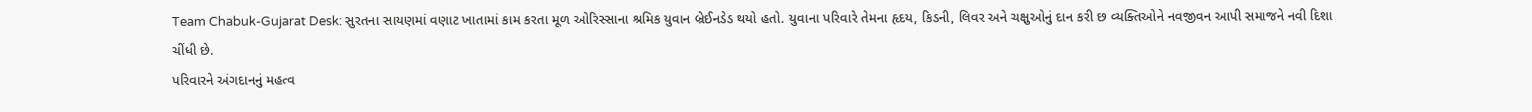Team Chabuk-Gujarat Desk: સુરતના સાયણમાં વણાટ ખાતામાં કામ કરતા મૂળ ઓરિસ્સાના શ્રમિક યુવાન બ્રેઈનડેડ થયો હતો. યુવાના પરિવારે તેમના હૃદય, કિડની, લિવર અને ચક્ષુઓનું દાન કરી છ વ્યક્તિઓને નવજીવન આપી સમાજને નવી દિશા ચીંધી છે.
પરિવારને અંગદાનનું મહત્વ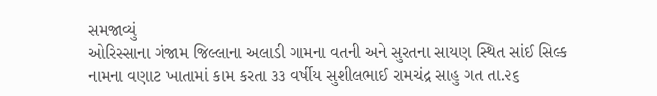સમજાવ્યું
ઓરિસ્સાના ગંજામ જિલ્લાના અલાડી ગામના વતની અને સુરતના સાયણ સ્થિત સાંઈ સિલ્ક નામના વણાટ ખાતામાં કામ કરતા ૩૩ વર્ષીય સુશીલભાઈ રામચંદ્ર સાહુ ગત તા.૨૬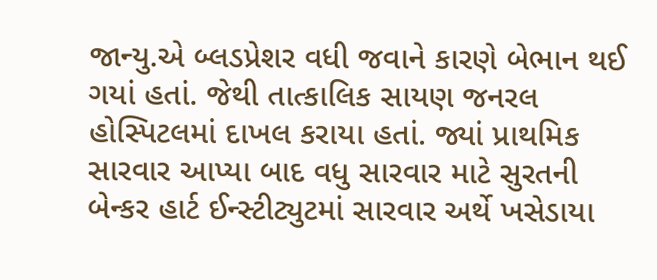જાન્યુ.એ બ્લડપ્રેશર વધી જવાને કારણે બેભાન થઈ ગયાં હતાં. જેથી તાત્કાલિક સાયણ જનરલ હોસ્પિટલમાં દાખલ કરાયા હતાં. જ્યાં પ્રાથમિક સારવાર આપ્યા બાદ વધુ સારવાર માટે સુરતની બેન્કર હાર્ટ ઈન્સ્ટીટ્યુટમાં સારવાર અર્થે ખસેડાયા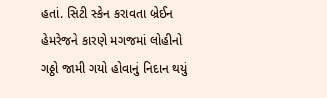હતાં. સિટી સ્કેન કરાવતા બ્રેઈન હેમરેજને કારણે મગજમાં લોહીનો ગઠ્ઠો જામી ગયો હોવાનું નિદાન થયું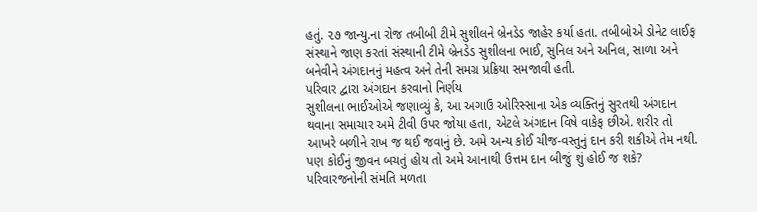હતું. ૨૭ જાન્યુ.ના રોજ તબીબી ટીમે સુશીલને બ્રેનડેડ જાહેર કર્યા હતા. તબીબોએ ડોનેટ લાઈફ સંસ્થાને જાણ કરતાં સંસ્થાની ટીમે બ્રેનડેડ સુશીલના ભાઈ, સુનિલ અને અનિલ, સાળા અને બનેવીને અંગદાનનું મહત્વ અને તેની સમગ્ર પ્રક્રિયા સમજાવી હતી.
પરિવાર દ્વારા અંગદાન કરવાનો નિર્ણય
સુશીલના ભાઈઓએ જણાવ્યું કે, આ અગાઉ ઓરિસ્સાના એક વ્યક્તિનું સુરતથી અંગદાન થવાના સમાચાર અમે ટીવી ઉપર જોયા હતા, એટલે અંગદાન વિષે વાકેફ છીએ. શરીર તો આખરે બળીને રાખ જ થઈ જવાનું છે. અમે અન્ય કોઈ ચીજ-વસ્તુનું દાન કરી શકીએ તેમ નથી. પણ કોઈનું જીવન બચતું હોય તો અમે આનાથી ઉત્તમ દાન બીજું શું હોઈ જ શકે?
પરિવારજનોની સંમતિ મળતા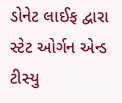ડોનેટ લાઈફ દ્વારા સ્ટેટ ઓર્ગન એન્ડ ટીસ્યુ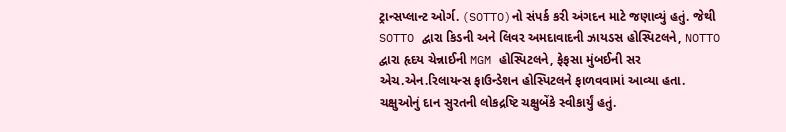ટ્રાન્સપ્લાન્ટ ઓર્ગ. (SOTTO)નો સંપર્ક કરી અંગદન માટે જણાવ્યું હતું. જેથી SOTTO દ્વારા કિડની અને લિવર અમદાવાદની ઝાયડસ હોસ્પિટલને, NOTTO દ્વારા હૃદય ચેન્નાઈની MGM હોસ્પિટલને, ફેફસા મુંબઈની સર એચ.એન.રિલાયન્સ ફાઉન્ડેશન હોસ્પિટલને ફાળવવામાં આવ્યા હતા. ચક્ષુઓનું દાન સુરતની લોકદ્રષ્ટિ ચક્ષુબેંકે સ્વીકાર્યું હતું.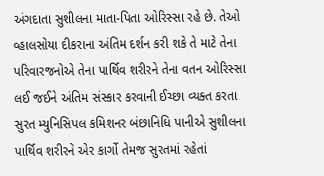અંગદાતા સુશીલના માતા-પિતા ઓરિસ્સા રહે છે. તેઓ વ્હાલસોયા દીકરાના અંતિમ દર્શન કરી શકે તે માટે તેના પરિવારજનોએ તેના પાર્થિવ શરીરને તેના વતન ઓરિસ્સા લઈ જઈને અંતિમ સંસ્કાર કરવાની ઈચ્છા વ્યક્ત કરતા સુરત મ્યુનિસિપલ કમિશનર બંછાનિધિ પાનીએ સુશીલના પાર્થિવ શરીરને એર કાર્ગો તેમજ સુરતમાં રહેતાં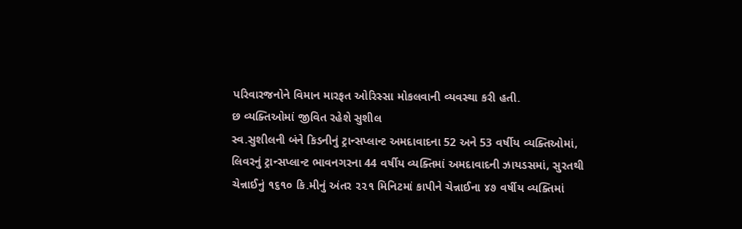પરિવારજનોને વિમાન મારફત ઓરિસ્સા મોકલવાની વ્યવસ્થા કરી હતી.
છ વ્યક્તિઓમાં જીવિત રહેશે સુશીલ
સ્વ.સુશીલની બંને કિડનીનું ટ્રાન્સપ્લાન્ટ અમદાવાદના 52 અને 53 વર્ષીય વ્યક્તિઓમાં, લિવરનું ટ્રાન્સપ્લાન્ટ ભાવનગરના 44 વર્ષીય વ્યક્તિમાં અમદાવાદની ઝાયડસમાં, સુરતથી ચેન્નાઈનું ૧૬૧૦ કિ.મીનું અંતર ૨૨૧ મિનિટમાં કાપીને ચેન્નાઈના ૪૭ વર્ષીય વ્યક્તિમાં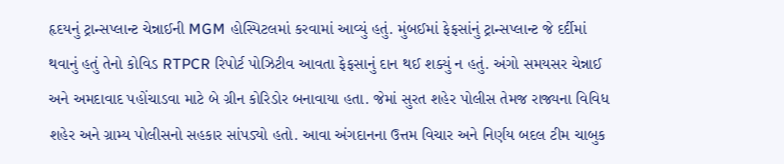હૃદયનું ટ્રાન્સપ્લાન્ટ ચેન્નાઈની MGM હોસ્પિટલમાં કરવામાં આવ્યું હતું. મુંબઈમાં ફેફસાંનું ટ્રાન્સપ્લાન્ટ જે દર્દીમાં થવાનું હતું તેનો કોવિડ RTPCR રિપોર્ટ પોઝિટીવ આવતા ફેફસાનું દાન થઈ શક્યું ન હતું. અંગો સમયસર ચેન્નાઈ અને અમદાવાદ પહોંચાડવા માટે બે ગ્રીન કોરિડોર બનાવાયા હતા. જેમાં સુરત શહેર પોલીસ તેમજ રાજ્યના વિવિધ શહેર અને ગ્રામ્ય પોલીસનો સહકાર સાંપડ્યો હતો. આવા અંગદાનના ઉત્તમ વિચાર અને નિર્ણય બદલ ટીમ ચાબુક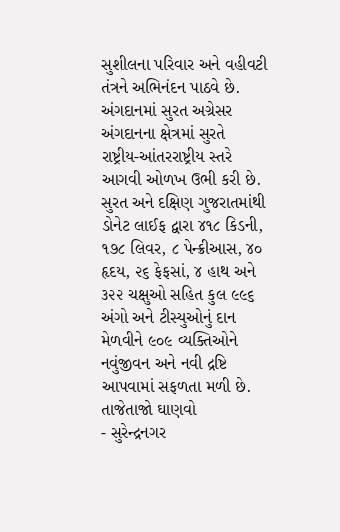સુશીલના પરિવાર અને વહીવટી તંત્રને અભિનંદન પાઠવે છે.
અંગદાનમાં સુરત અગ્રેસર
અંગદાનના ક્ષેત્રમાં સુરતે રાષ્ટ્રીય-આંતરરાષ્ટ્રીય સ્તરે આગવી ઓળખ ઉભી કરી છે. સુરત અને દક્ષિણ ગુજરાતમાંથી ડોનેટ લાઈફ દ્વારા ૪૧૮ કિડની, ૧૭૮ લિવર, ૮ પેન્ક્રીઆસ, ૪૦ હૃદય, ૨૬ ફેફસાં, ૪ હાથ અને ૩૨૨ ચક્ષુઓ સહિત કુલ ૯૯૬ અંગો અને ટીસ્યુઓનું દાન મેળવીને ૯૦૯ વ્યક્તિઓને નવુંજીવન અને નવી દ્રષ્ટિ આપવામાં સફળતા મળી છે.
તાજેતાજો ઘાણવો
- સુરેન્દ્રનગર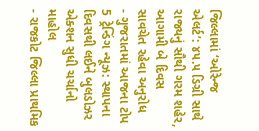જિલ્લામાં ‘ઓરેન્જ એલર્ટ’: ૪૫.૫ ડિગ્રી સાથે રાજ્યનું સૌથી ગરમ શહેર, આગામી બે દિવસ સાવચેત રહેવા અનુરોધ
- ગુજરાતમાં આજના ટોપ 5 ટ્રેન્ડિંગ ન્યૂઝ: સ્થાપના દિવસથી લઈને બુલડોઝર એક્શન સુધી ચર્ચાનો માહોલ
- રાજકોટ જિલ્લા પ્રાથમિક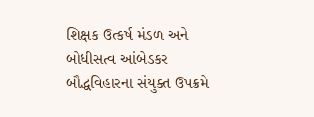શિક્ષક ઉત્કર્ષ મંડળ અને બોધીસત્વ આંબેડકર બૌદ્ધવિહારના સંયુક્ત ઉપક્રમે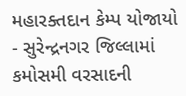મહારક્તદાન કેમ્પ યોજાયો
- સુરેન્દ્રનગર જિલ્લામાં કમોસમી વરસાદની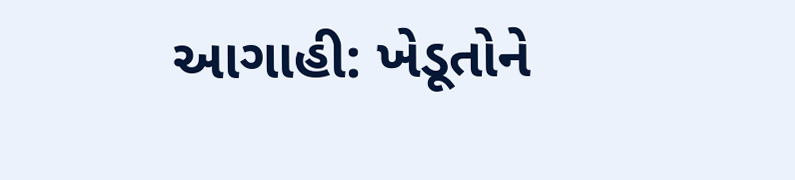આગાહી: ખેડૂતોને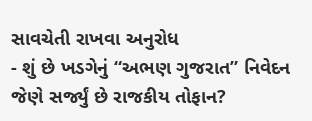સાવચેતી રાખવા અનુરોધ
- શું છે ખડગેનું “અભણ ગુજરાત” નિવેદન જેણે સર્જ્યું છે રાજકીય તોફાન?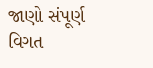જાણો સંપૂર્ણ વિગત